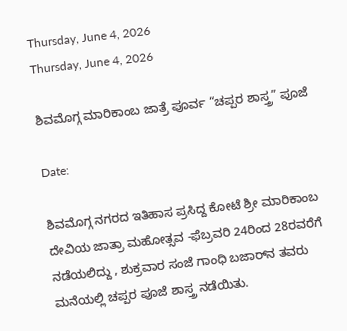Thursday, June 4, 2026
Thursday, June 4, 2026

ಶಿವಮೊಗ್ಗ ಮಾರಿಕಾಂಬ ಜಾತ್ರೆ ಪೂರ್ವ “ಚಪ್ಪರ ಶಾಸ್ತ್ರ” ಪೂಜೆ

Date:

ಶಿವಮೊಗ್ಗ ನಗರದ ಇತಿಹಾಸ ಪ್ರಸಿದ್ದ ಕೋಟೆ ಶ್ರೀ ಮಾರಿಕಾಂಬ ದೇವಿಯ ಜಾತ್ರಾ ಮಹೋತ್ಸವ -ಫೆಬ್ರವರಿ 24ರಿಂದ 28ರವರೆಗೆ ನಡೆಯಲಿದ್ದು , ಶುಕ್ರವಾರ ಸಂಜೆ ಗಾಂಧಿ ಬಜಾರ್‌ನ ತವರು ಮನೆಯಲ್ಲಿ ಚಪ್ಪರ ಪೂಜೆ ಶಾಸ್ತ್ರ ನಡೆಯಿತು.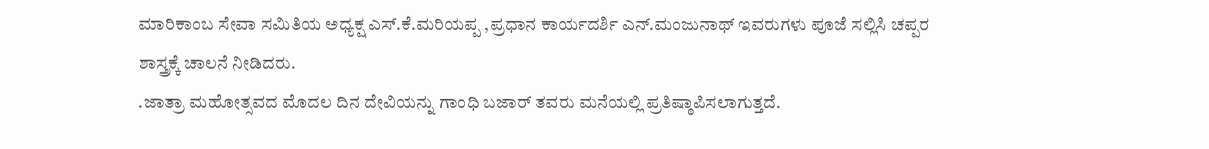ಮಾರಿಕಾಂಬ ಸೇವಾ ಸಮಿತಿಯ ಅಧ್ಯಕ್ಷ ಎಸ್.ಕೆ.ಮರಿಯಪ್ಪ ,ಪ್ರಧಾನ ಕಾರ್ಯದರ್ಶಿ ಎನ್.ಮಂಜುನಾಥ್ ಇವರುಗಳು ಪೂಜೆ ಸಲ್ಲಿಸಿ ಚಪ್ಪರ ಶಾಸ್ತ್ರಕ್ಕೆ ಚಾಲನೆ ನೀಡಿದರು.
.ಜಾತ್ರಾ ಮಹೋತ್ಸವದ ಮೊದಲ ದಿನ ದೇವಿಯನ್ನು ಗಾಂಧಿ ಬಜಾರ್ ತವರು ಮನೆಯಲ್ಲಿ ಪ್ರತಿಷ್ಠಾಪಿಸಲಾಗುತ್ತದೆ.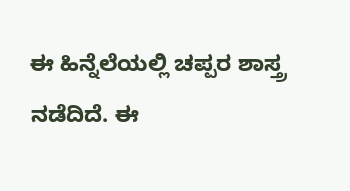ಈ ಹಿನ್ನೆಲೆಯಲ್ಲಿ ಚಪ್ಪರ ಶಾಸ್ತ್ರ ನಡೆದಿದೆ. ಈ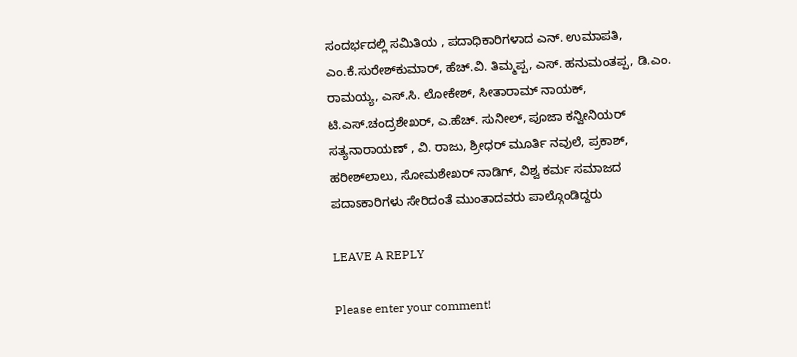ಸಂದರ್ಭದಲ್ಲಿ ಸಮಿತಿಯ , ಪದಾಧಿಕಾರಿಗಳಾದ ಎನ್. ಉಮಾಪತಿ, ಎಂ.ಕೆ.ಸುರೇಶ್‌ಕುಮಾರ್, ಹೆಚ್.ವಿ. ತಿಮ್ಮಪ್ಪ, ಎಸ್. ಹನುಮಂತಪ್ಪ, ಡಿ.ಎಂ. ರಾಮಯ್ಯ, ಎಸ್.ಸಿ. ಲೋಕೇಶ್, ಸೀತಾರಾಮ್ ನಾಯಕ್, ಟಿ.ಎಸ್.ಚಂದ್ರಶೇಖರ್, ಎ.ಹೆಚ್. ಸುನೀಲ್, ಪೂಜಾ ಕನ್ವೀನಿಯರ್ ಸತ್ಯನಾರಾಯಣ್ , ವಿ. ರಾಜು, ಶ್ರೀಧರ್ ಮೂರ್ತಿ ನವುಲೆ, ಪ್ರಕಾಶ್, ಹರೀಶ್‌ಲಾಲು, ಸೋಮಶೇಖರ್ ನಾಡಿಗ್, ವಿಶ್ವ ಕರ್ಮ ಸಮಾಜದ ಪದಾಽಕಾರಿಗಳು ಸೇರಿದಂತೆ ಮುಂತಾದವರು ಪಾಲ್ಗೊಂಡಿದ್ದರು

LEAVE A REPLY

Please enter your comment!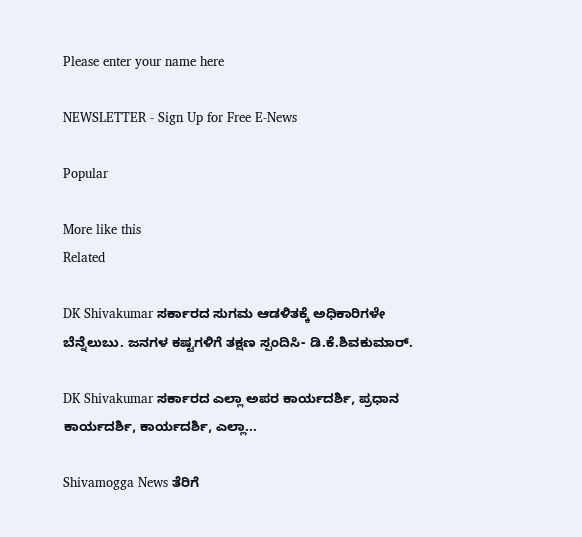Please enter your name here

NEWSLETTER - Sign Up for Free E-News

Popular

More like this
Related

DK Shivakumar ಸರ್ಕಾರದ ಸುಗಮ ಆಡಳಿತಕ್ಕೆ ಅಧಿಕಾರಿಗಳೇ ಬೆನ್ನೆಲುಬು. ಜನಗಳ ಕಷ್ಟಗಳಿಗೆ ತಕ್ಷಣ ಸ್ಪಂದಿಸಿ- ಡಿ.ಕೆ.ಶಿವಕುಮಾರ್.

DK Shivakumar ಸರ್ಕಾರದ ಎಲ್ಲಾ ಅಪರ ಕಾರ್ಯದರ್ಶಿ, ಪ್ರಧಾನ ಕಾರ್ಯದರ್ಶಿ, ಕಾರ್ಯದರ್ಶಿ, ಎಲ್ಲಾ...

Shivamogga News ತೆರಿಗೆ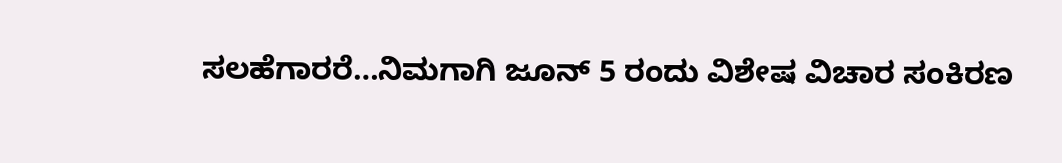ಸಲಹೆಗಾರರೆ…ನಿಮಗಾಗಿ ಜೂನ್ 5 ರಂದು ವಿಶೇಷ ವಿಚಾರ ಸಂಕಿರಣ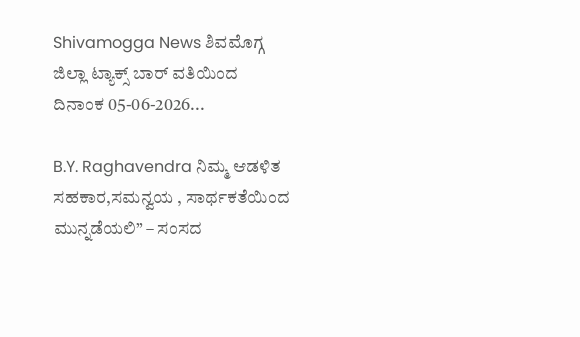Shivamogga News ಶಿವಮೊಗ್ಗ ಜಿಲ್ಲಾ ಟ್ಯಾಕ್ಸ್ ಬಾರ್ ವತಿಯಿಂದ ದಿನಾಂಕ 05-06-2026...

B.Y. Raghavendra ನಿಮ್ಮ ಆಡಳಿತ ಸಹಕಾರ,ಸಮನ್ವಯ , ಸಾರ್ಥಕತೆಯಿಂದ ಮುನ್ನಡೆಯಲಿ” – ಸಂಸದ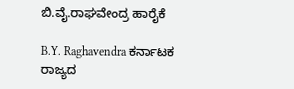ಬಿ.ವೈ.ರಾಘವೇಂದ್ರ ಹಾರೈಕೆ

B.Y. Raghavendra ಕರ್ನಾಟಕ ರಾಜ್ಯದ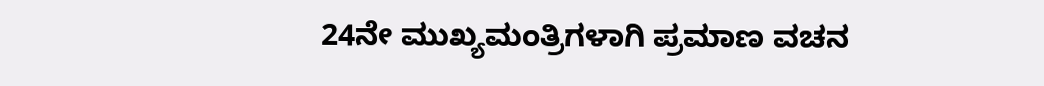24ನೇ ಮುಖ್ಯಮಂತ್ರಿಗಳಾಗಿ ಪ್ರಮಾಣ ವಚನ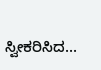ಸ್ವೀಕರಿಸಿದ...